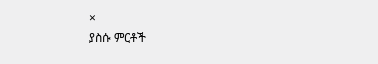×
ያስሱ ምርቶች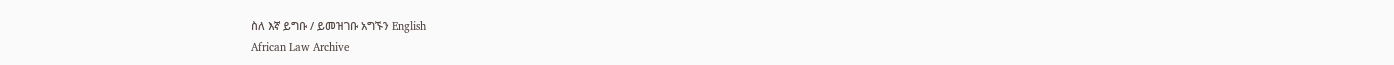ስለ እኛ ይግቡ / ይመዝገቡ አግኙን English
African Law Archive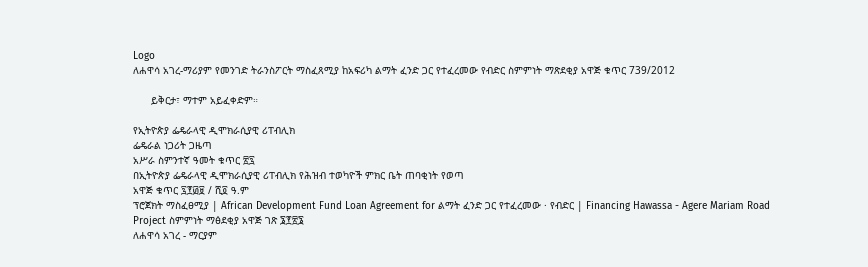Logo
ለሐዋሳ አገረ-ማሪያም የመንገድ ትራንስፖርት ማስፈጸሚያ ከአፍሪካ ልማት ፈንድ ጋር የተፈረመው የብድር ስምምነት ማጽደቂያ አዋጅ ቁጥር 739/2012

      ይቅርታ፣ ማተም አይፈቀድም።

የኢትዮጵያ ፌዴራላዊ ዲሞክራሲያዊ ሪፐብሊክ
ፌዴራል ነጋሪት ጋዜጣ
አሥራ ስምንተኛ ዓመት ቁጥር ፳፯
በኢትዮጵያ ፌዴራላዊ ዲሞክራሲያዊ ሪፐብሊክ የሕዝብ ተወካዮች ምክር ቤት ጠባቂነት የወጣ
አዋጅ ቁጥር ፯፻፴፱ / ሺ፬ ዓ.ም
ፕሮጀክት ማስፈፀሚያ | African Development Fund Loan Agreement for ልማት ፈንድ ጋር የተፈረመው · የብድር | Financing Hawassa - Agere Mariam Road Project ስምምነት ማፅደቂያ አዋጅ ገጽ ፮፻፳፮
ለሐዋሳ አገረ - ማርያም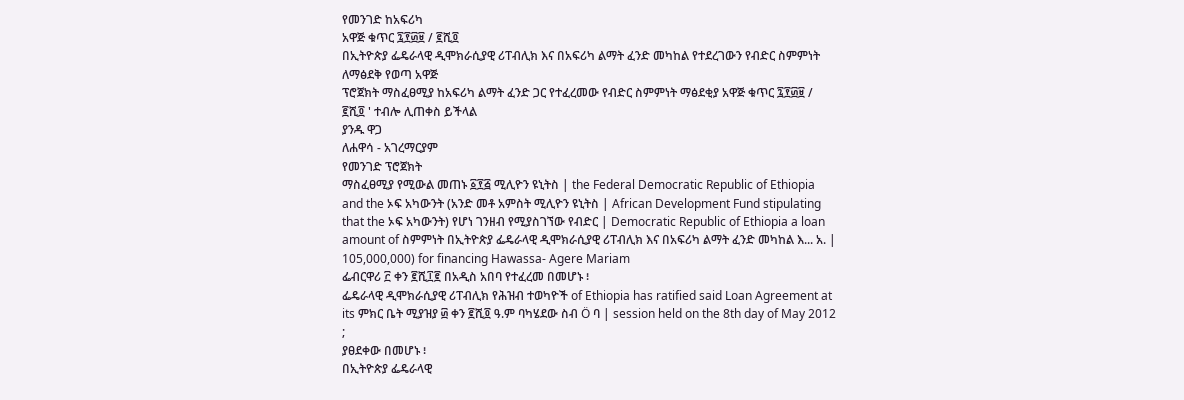የመንገድ ከአፍሪካ
አዋጅ ቁጥር ፯፻፴፱ / ፪ሺ፬
በኢትዮጵያ ፌዴራላዊ ዲሞክራሲያዊ ሪፐብሊክ እና በአፍሪካ ልማት ፈንድ መካከል የተደረገውን የብድር ስምምነት ለማፅደቅ የወጣ አዋጅ
ፕሮጀክት ማስፈፀሚያ ከአፍሪካ ልማት ፈንድ ጋር የተፈረመው የብድር ስምምነት ማፅደቂያ አዋጅ ቁጥር ፯፻፴፱ / ፪ሺ፬ ' ተብሎ ሊጠቀስ ይችላል
ያንዱ ዋጋ
ለሐዋሳ - አገረማርያም
የመንገድ ፕሮጀክት
ማስፈፀሚያ የሚውል መጠኑ ፩፻፭ ሚሊዮን ዩኒትስ | the Federal Democratic Republic of Ethiopia and the ኦፍ አካውንት (አንድ መቶ አምስት ሚሊዮን ዩኒትስ | African Development Fund stipulating that the ኦፍ አካውንት) የሆነ ገንዘብ የሚያስገኘው የብድር | Democratic Republic of Ethiopia a loan amount of ስምምነት በኢትዮጵያ ፌዴራላዊ ዲሞክራሲያዊ ሪፐብሊክ እና በአፍሪካ ልማት ፈንድ መካከል እ... አ. | 105,000,000) for financing Hawassa- Agere Mariam
ፌብርዋሪ ፫ ቀን ፪ሺ፲፪ በአዲስ አበባ የተፈረመ በመሆኑ ፧
ፌዴራላዊ ዲሞክራሲያዊ ሪፐብሊክ የሕዝብ ተወካዮች of Ethiopia has ratified said Loan Agreement at its ምክር ቤት ሚያዝያ ፴ ቀን ፪ሺ፬ ዓ.ም ባካሄደው ስብ Ö ባ | session held on the 8th day of May 2012 ;
ያፀደቀው በመሆኑ ፧
በኢትዮጵያ ፌዴራላዊ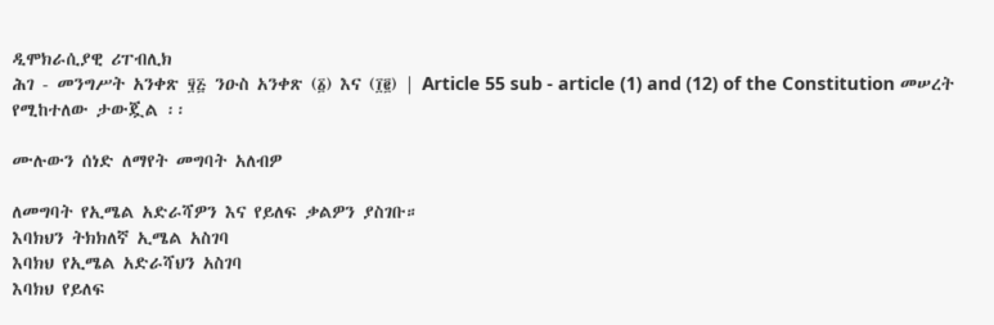ዲሞክራሲያዊ ሪፐብሊክ
ሕገ - መንግሥት አንቀጽ ፶፭ ንዑስ አንቀጽ (፩) እና (፲፪) | Article 55 sub - article (1) and (12) of the Constitution መሠረት የሚከተለው ታውጇል ፡፡

ሙሉውን ሰነድ ለማየት መግባት አለብዎ

ለመግባት የኢሜል አድራሻዎን እና የይለፍ ቃልዎን ያስገቡ።
እባክህን ትክክለኛ ኢሜል አስገባ
እባክህ የኢሜል አድራሻህን አስገባ
እባክህ የይለፍ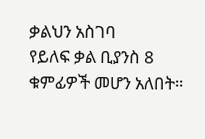ቃልህን አስገባ
የይለፍ ቃል ቢያንስ 8 ቁምፊዎች መሆን አለበት።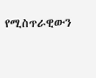የሚስጥራዊውን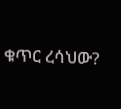ቁጥር ረሳህው?